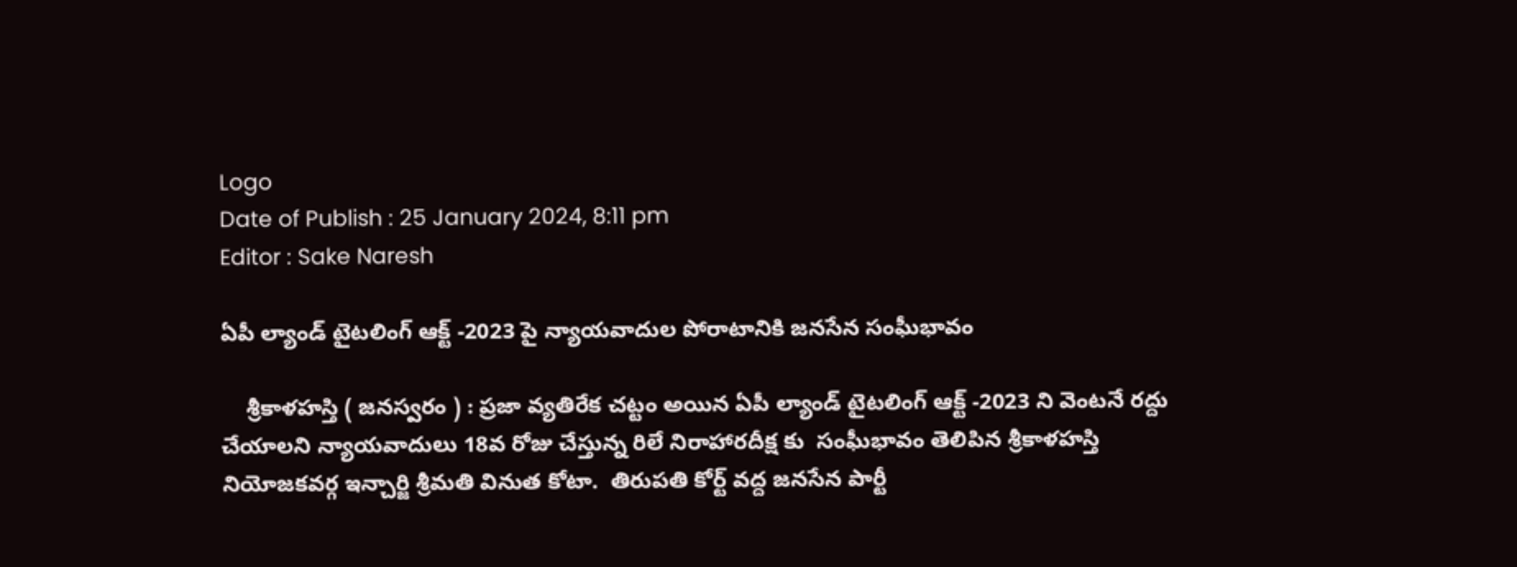Logo
Date of Publish : 25 January 2024, 8:11 pm
Editor : Sake Naresh

ఏపీ ల్యాండ్ టైటలింగ్ ఆక్ట్ -2023 పై న్యాయవాదుల పోరాటానికి జనసేన సంఘీభావం

    శ్రీకాళహస్తి ( జనస్వరం ) : ప్రజా వ్యతిరేక చట్టం అయిన ఏపీ ల్యాండ్ టైటలింగ్ ఆక్ట్ -2023 ని వెంటనే రద్దు చేయాలని న్యాయవాదులు 18వ రోజు చేస్తున్న రిలే నిరాహారదీక్ష కు  సంఘీభావం తెలిపిన శ్రీకాళహస్తి నియోజకవర్గ ఇన్చార్జి శ్రీమతి వినుత కోటా.  తిరుపతి కోర్ట్ వద్ద జనసేన పార్టీ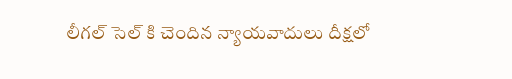లీగల్ సెల్ కి చెందిన న్యాయవాదులు దీక్షలో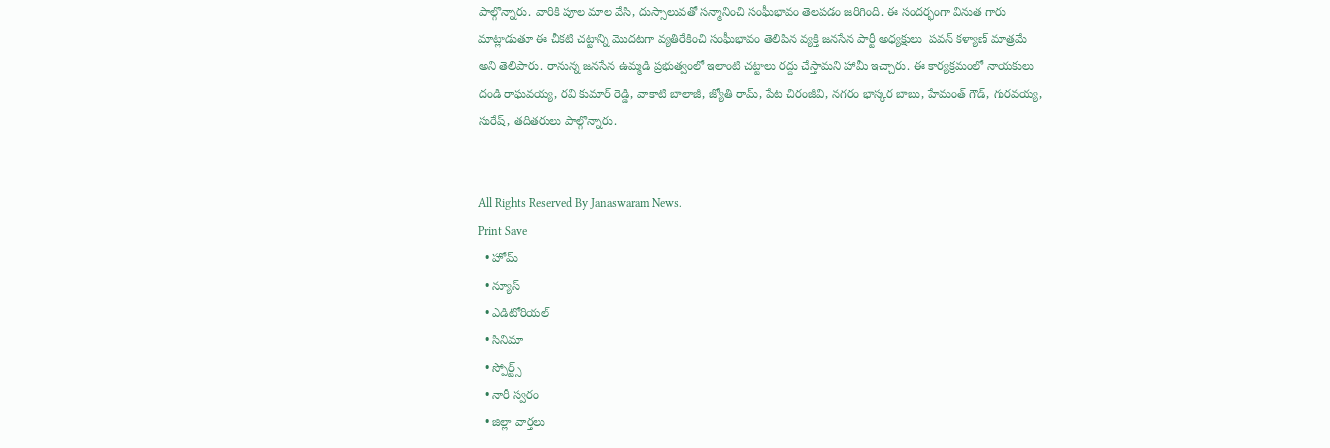పాల్గొన్నారు. వారికి పూల మాల వేసి, దుస్సాలువతో సన్మానించి సంఘీభావం తెలపడం జరిగింది. ఈ సందర్భంగా వినుత గారు మాట్లాడుతూ ఈ చీకటి చట్టాన్ని మొదటగా వ్యతిరేకించి సంఘీభావం తెలిపిన వ్యక్తి జనసేన పార్టీ అధ్యక్షులు  పవన్ కళ్యాణ్ మాత్రమే అని తెలిపారు. రానున్న జనసేన ఉమ్మడి ప్రభుత్వంలో ఇలాంటి చట్టాలు రద్దు చేస్తామని హామీ ఇచ్చారు. ఈ కార్యక్రమంలో నాయకులు దండి రాఘవయ్య, రవి కుమార్ రెడ్డి, వాకాటి బాలాజీ, జ్యోతి రామ్, పేట చిరంజీవి, నగరం భాస్కర బాబు, హేమంత్ గౌడ్, గురవయ్య, సురేష్, తదితరులు పాల్గొన్నారు.


All Rights Reserved By Janaswaram News.
Print Save
  • హోమ్
  • న్యూస్
  • ఎడిటోరియల్
  • సినిమా
  • స్పోర్ట్స్
  • నారీ స్వరం
  • జిల్లా వార్తలు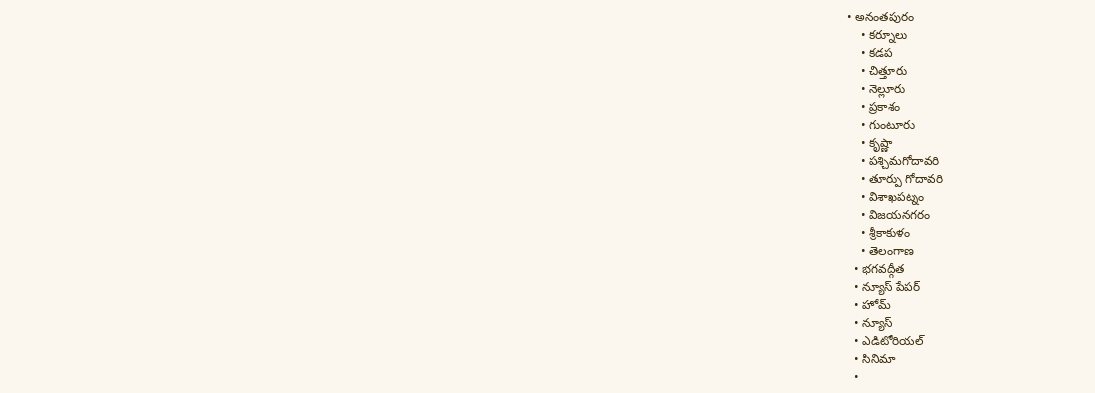• అనంతపురం
    • కర్నూలు
    • కడప
    • చిత్తూరు
    • నెల్లూరు
    • ప్రకాశం
    • గుంటూరు
    • కృష్ణా
    • పశ్చిమగోదావరి
    • తూర్పు గోదావరి
    • విశాఖపట్నం
    • విజయనగరం
    • శ్రీకాకుళం
    • తెలంగాణ
  • భగవద్గీత
  • న్యూస్ పేపర్
  • హోమ్
  • న్యూస్
  • ఎడిటోరియల్
  • సినిమా
  •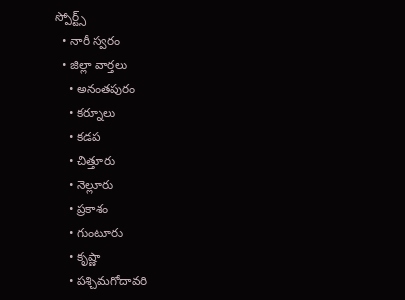స్పోర్ట్స్
  • నారీ స్వరం
  • జిల్లా వార్తలు
    • అనంతపురం
    • కర్నూలు
    • కడప
    • చిత్తూరు
    • నెల్లూరు
    • ప్రకాశం
    • గుంటూరు
    • కృష్ణా
    • పశ్చిమగోదావరి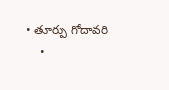• తూర్పు గోదావరి
    •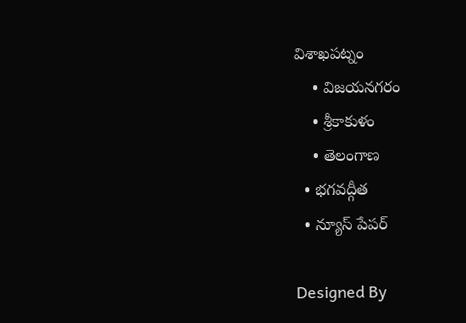విశాఖపట్నం
    • విజయనగరం
    • శ్రీకాకుళం
    • తెలంగాణ
  • భగవద్గీత
  • న్యూస్ పేపర్

Designed By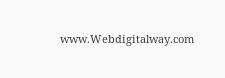www.Webdigitalway.com